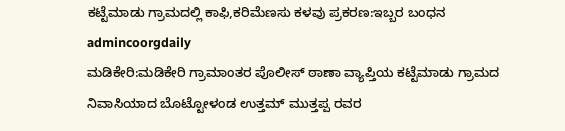ಕಟ್ಟೆಮಾಡು ಗ್ರಾಮದಲ್ಲಿ ಕಾಫಿ,ಕರಿಮೆಣಸು ಕಳವು ಪ್ರಕರಣ:ಇಬ್ಬರ ಬಂಧನ
admincoorgdaily
ಮಡಿಕೇರಿ:ಮಡಿಕೇರಿ ಗ್ರಾಮಾಂತರ ಪೊಲೀಸ್ ಠಾಣಾ ವ್ಯಾಪ್ತಿಯ ಕಟ್ಟೆಮಾಡು ಗ್ರಾಮದ ನಿವಾಸಿಯಾದ ಬೊಟ್ಟೋಳಂಡ ಉತ್ತಮ್ ಮುತ್ತಪ್ಪ ರವರ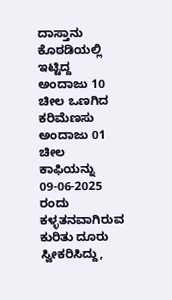ದಾಸ್ತಾನು ಕೊಠಡಿಯಲ್ಲಿ ಇಟ್ಟಿದ್ದ ಅಂದಾಜು 10 ಚೀಲ ಒಣಗಿದ ಕರಿಮೆಣಸು ಅಂದಾಜು 01 ಚೀಲ ಕಾಫಿಯನ್ನು 09-06-2025 ರಂದು ಕಳ್ಳತನವಾಗಿರುವ ಕುರಿತು ದೂರು ಸ್ವೀಕರಿಸಿದ್ದು,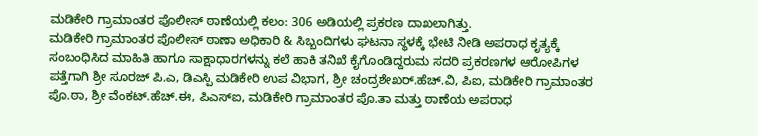ಮಡಿಕೇರಿ ಗ್ರಾಮಾಂತರ ಪೊಲೀಸ್ ಠಾಣೆಯಲ್ಲಿ ಕಲಂ: 306 ಅಡಿಯಲ್ಲಿ ಪ್ರಕರಣ ದಾಖಲಾಗಿತ್ತು.
ಮಡಿಕೇರಿ ಗ್ರಾಮಾಂತರ ಪೊಲೀಸ್ ಠಾಣಾ ಅಧಿಕಾರಿ & ಸಿಬ್ಬಂದಿಗಳು ಘಟನಾ ಸ್ಥಳಕ್ಕೆ ಭೇಟಿ ನೀಡಿ ಅಪರಾಧ ಕೃತ್ಯಕ್ಕೆ ಸಂಬಂಧಿಸಿದ ಮಾಹಿತಿ ಹಾಗೂ ಸಾಕ್ಷಾಧಾರಗಳನ್ನು ಕಲೆ ಹಾಕಿ ತನಿಖೆ ಕೈಗೊಂಡಿದ್ದರುಮ ಸದರಿ ಪ್ರಕರಣಗಳ ಆರೋಪಿಗಳ ಪತ್ತೆಗಾಗಿ ಶ್ರೀ ಸೂರಜ್ ಪಿ.ಎ, ಡಿಎಸ್ಪಿ ಮಡಿಕೇರಿ ಉಪ ವಿಭಾಗ, ಶ್ರೀ ಚಂದ್ರಶೇಖರ್.ಹೆಚ್.ವಿ, ಪಿಐ, ಮಡಿಕೇರಿ ಗ್ರಾಮಾಂತರ ಪೊ.ಠಾ, ಶ್ರೀ ವೆಂಕಟ್.ಹೆಚ್.ಈ, ಪಿಎಸ್ಐ, ಮಡಿಕೇರಿ ಗ್ರಾಮಾಂತರ ಪೊ.ತಾ ಮತ್ತು ಠಾಣೆಯ ಅಪರಾಧ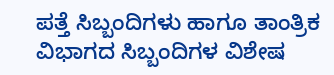ಪತ್ತೆ ಸಿಬ್ಬಂದಿಗಳು ಹಾಗೂ ತಾಂತ್ರಿಕ ವಿಭಾಗದ ಸಿಬ್ಬಂದಿಗಳ ವಿಶೇಷ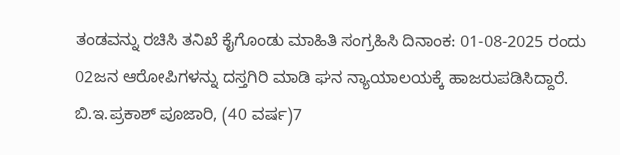ತಂಡವನ್ನು ರಚಿಸಿ ತನಿಖೆ ಕೈಗೊಂಡು ಮಾಹಿತಿ ಸಂಗ್ರಹಿಸಿ ದಿನಾಂಕ: 01-08-2025 ರಂದು 02ಜನ ಆರೋಪಿಗಳನ್ನು ದಸ್ತಗಿರಿ ಮಾಡಿ ಘನ ನ್ಯಾಯಾಲಯಕ್ಕೆ ಹಾಜರುಪಡಿಸಿದ್ದಾರೆ. ಬಿ.ಇ.ಪ್ರಕಾಶ್ ಪೂಜಾರಿ, (40 ವರ್ಷ)7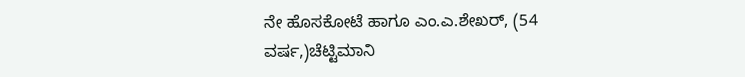ನೇ ಹೊಸಕೋಟೆ ಹಾಗೂ ಎಂ.ಎ.ಶೇಖರ್, (54 ವರ್ಷ,)ಚೆಟ್ಟಿಮಾನಿ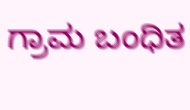ಗ್ರಾಮ ಬಂಧಿತ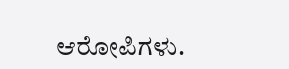ಆರೋಪಿಗಳು.